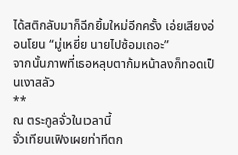ได้สติกลับมาก็ฉีกยิ้มใหม่อีกครั้ง เอ่ยเสียงอ่อนโยน “มู่เหยี่ย นายไปซ้อมเถอะ”
จากนั้นภาพที่เธอหลุบตาก้มหน้าลงก็ทอดเป็นเงาสลัว
**
ณ ตระกูลจั่วในเวลานี้
จั่วเทียนเฟิงเผยท่าทีตก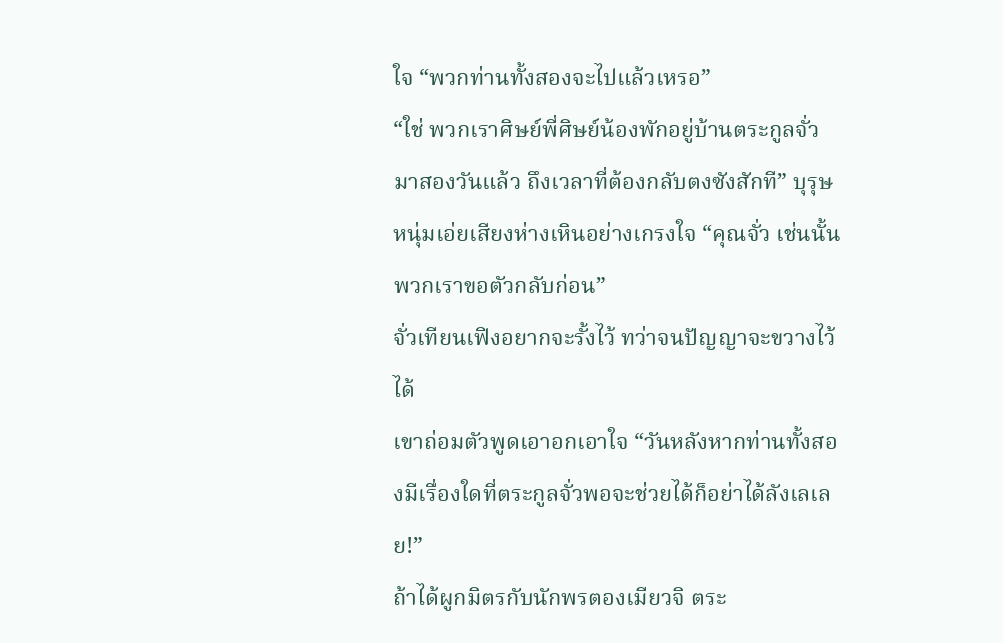ใจ “พวกท่านทั้งสองจะไปแล้วเหรอ”
“ใช่ พวกเราศิษย์พี่ศิษย์น้องพักอยู่บ้านตระกูลจั่วมาสองวันแล้ว ถึงเวลาที่ต้องกลับตงซังสักที” บุรุษหนุ่มเอ่ยเสียงห่างเหินอย่างเกรงใจ “คุณจั่ว เช่นนั้นพวกเราขอตัวกลับก่อน”
จั่วเทียนเฟิงอยากจะรั้งไว้ ทว่าจนปัญญาจะขวางไว้ได้
เขาถ่อมตัวพูดเอาอกเอาใจ “วันหลังหากท่านทั้งสองมีเรื่องใดที่ตระกูลจั่วพอจะช่วยได้ก็อย่าได้ลังเลเลย!”
ถ้าได้ผูกมิตรกับนักพรตองเมียวจิ ตระ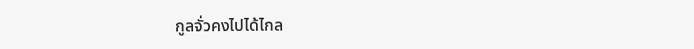กูลจั่วคงไปได้ไกล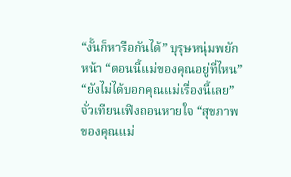“งั้นก็หารือกันได้” บุรุษหนุ่มพยักหน้า “ตอนนี้แม่ของคุณอยู่ที่ไหน”
“ยังไม่ได้บอกคุณแม่เรื่องนี้เลย” จั่วเทียนเฟิงถอนหายใจ “สุขภาพของคุณแม่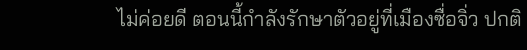ไม่ค่อยดี ตอนนี้กำลังรักษาตัวอยู่ที่เมืองซื่อจิ่ว ปกติ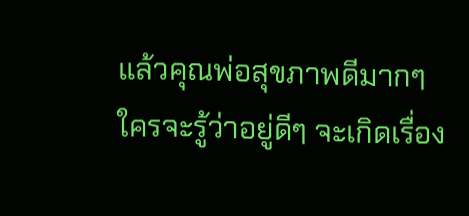แล้วคุณพ่อสุขภาพดีมากๆ ใครจะรู้ว่าอยู่ดีๆ จะเกิดเรื่อง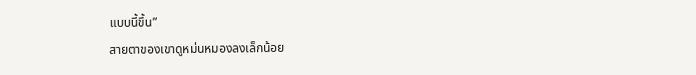แบบนี้ขึ้น”
สายตาของเขาดูหม่นหมองลงเล็กน้อย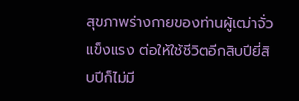สุขภาพร่างกายของท่านผู้เฒ่าจั่วแข็งแรง ต่อให้ใช้ชีวิตอีกสิบปียี่สิบปีก็ไม่มี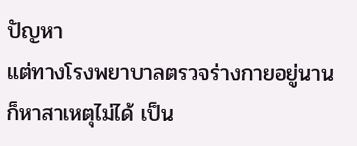ปัญหา
แต่ทางโรงพยาบาลตรวจร่างกายอยู่นานก็หาสาเหตุไม่ได้ เป็น